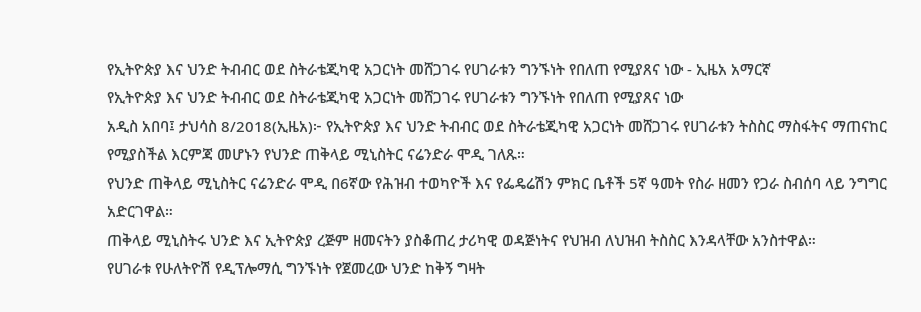የኢትዮጵያ እና ህንድ ትብብር ወደ ስትራቴጂካዊ አጋርነት መሸጋገሩ የሀገራቱን ግንኙነት የበለጠ የሚያጸና ነው - ኢዜአ አማርኛ
የኢትዮጵያ እና ህንድ ትብብር ወደ ስትራቴጂካዊ አጋርነት መሸጋገሩ የሀገራቱን ግንኙነት የበለጠ የሚያጸና ነው
አዲስ አበባ፤ ታህሳስ 8/2018(ኢዜአ)፦ የኢትዮጵያ እና ህንድ ትብብር ወደ ስትራቴጂካዊ አጋርነት መሸጋገሩ የሀገራቱን ትስስር ማስፋትና ማጠናከር የሚያስችል እርምጃ መሆኑን የህንድ ጠቅላይ ሚኒስትር ናሬንድራ ሞዲ ገለጹ።
የህንድ ጠቅላይ ሚኒስትር ናሬንድራ ሞዲ በ6ኛው የሕዝብ ተወካዮች እና የፌዴሬሽን ምክር ቤቶች 5ኛ ዓመት የስራ ዘመን የጋራ ስብሰባ ላይ ንግግር አድርገዋል።
ጠቅላይ ሚኒስትሩ ህንድ እና ኢትዮጵያ ረጅም ዘመናትን ያስቆጠረ ታሪካዊ ወዳጅነትና የህዝብ ለህዝብ ትስስር እንዳላቸው አንስተዋል።
የሀገራቱ የሁለትዮሽ የዲፕሎማሲ ግንኙነት የጀመረው ህንድ ከቅኝ ግዛት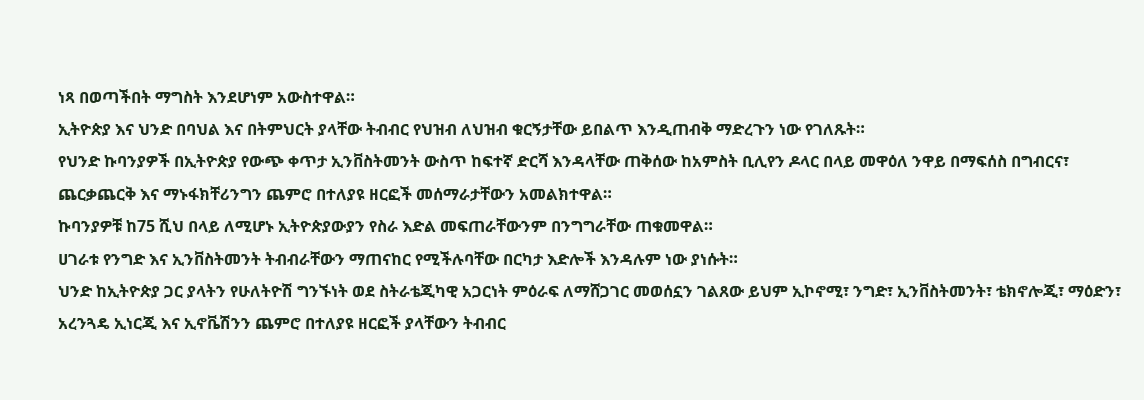ነጻ በወጣችበት ማግስት እንደሆነም አውስተዋል።
ኢትዮጵያ እና ህንድ በባህል እና በትምህርት ያላቸው ትብብር የህዝብ ለህዝብ ቁርኝታቸው ይበልጥ እንዲጠብቅ ማድረጉን ነው የገለጹት።
የህንድ ኩባንያዎች በኢትዮጵያ የውጭ ቀጥታ ኢንቨስትመንት ውስጥ ከፍተኛ ድርሻ እንዳላቸው ጠቅሰው ከአምስት ቢሊየን ዶላር በላይ መዋዕለ ንዋይ በማፍሰስ በግብርና፣ ጨርቃጨርቅ እና ማኑፋክቸሪንግን ጨምሮ በተለያዩ ዘርፎች መሰማራታቸውን አመልክተዋል።
ኩባንያዎቹ ከ75 ሺህ በላይ ለሚሆኑ ኢትዮጵያውያን የስራ እድል መፍጠራቸውንም በንግግራቸው ጠቁመዋል።
ሀገራቱ የንግድ እና ኢንቨስትመንት ትብብራቸውን ማጠናከር የሚችሉባቸው በርካታ እድሎች እንዳሉም ነው ያነሱት።
ህንድ ከኢትዮጵያ ጋር ያላትን የሁለትዮሽ ግንኙነት ወደ ስትራቴጂካዊ አጋርነት ምዕራፍ ለማሸጋገር መወሰኗን ገልጸው ይህም ኢኮኖሚ፣ ንግድ፣ ኢንቨስትመንት፣ ቴክኖሎጂ፣ ማዕድን፣ አረንጓዴ ኢነርጂ እና ኢኖቬሽንን ጨምሮ በተለያዩ ዘርፎች ያላቸውን ትብብር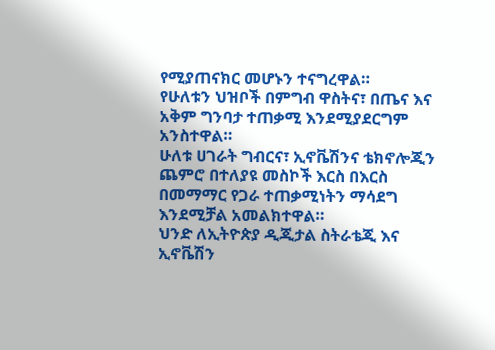የሚያጠናክር መሆኑን ተናግረዋል።
የሁለቱን ህዝቦች በምግብ ዋስትና፣ በጤና እና አቅም ግንባታ ተጠቃሚ እንደሚያደርግም አንስተዋል።
ሁለቱ ሀገራት ግብርና፣ ኢኖቬሽንና ቴክኖሎጂን ጨምሮ በተለያዩ መስኮች እርስ በእርስ በመማማር የጋራ ተጠቃሚነትን ማሳደግ እንደሚቻል አመልክተዋል።
ህንድ ለኢትዮጵያ ዲጂታል ስትራቴጂ እና ኢኖቬሽን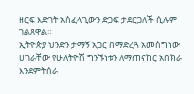ዘርፍ እድገት አስፈላጊውን ድጋፍ ታደርጋለች ሲሉም ገልጸዋል።
ኢትዮጵያ ህንድን ታማኝ አጋር በማድረጓ አመስግነው ሀገራቸው የሁለትዮሽ ግንኙነቱን ለማጠናከር አበክራ እንደምትሰራ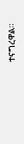ተናግረዋል።